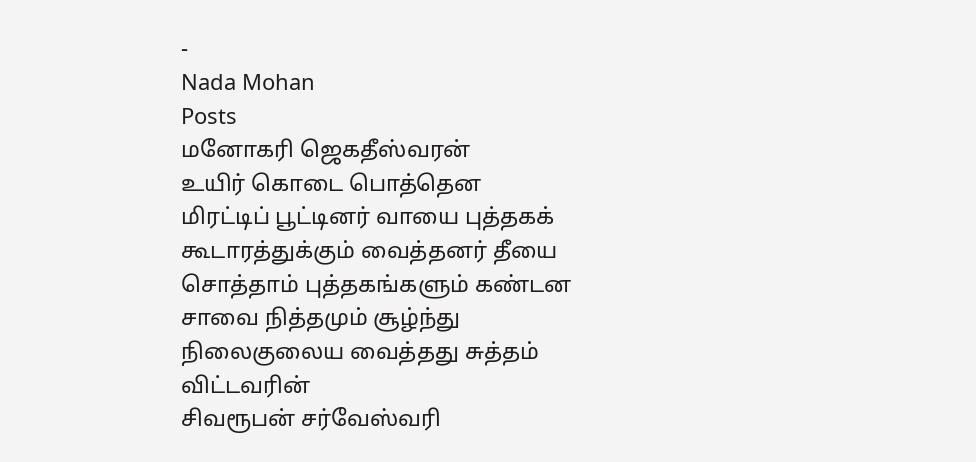-
Nada Mohan
Posts
மனோகரி ஜெகதீஸ்வரன்
உயிர் கொடை பொத்தென மிரட்டிப் பூட்டினர் வாயை புத்தகக் கூடாரத்துக்கும் வைத்தனர் தீயை சொத்தாம் புத்தகங்களும் கண்டன சாவை நித்தமும் சூழ்ந்து நிலைகுலைய வைத்தது சுத்தம் விட்டவரின்
சிவரூபன் சர்வேஸ்வரி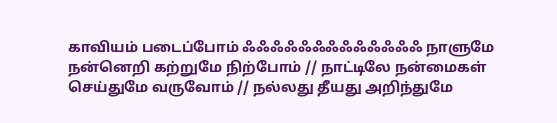காவியம் படைப்போம் ஃஃஃஃஃஃஃஃஃஃஃஃஃ நாளுமே நன்னெறி கற்றுமே நிற்போம் // நாட்டிலே நன்மைகள் செய்துமே வருவோம் // நல்லது தீயது அறிந்துமே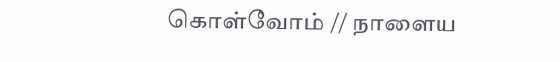கொள்வோம் // நாளைய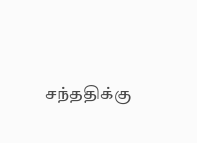சந்ததிக்கு